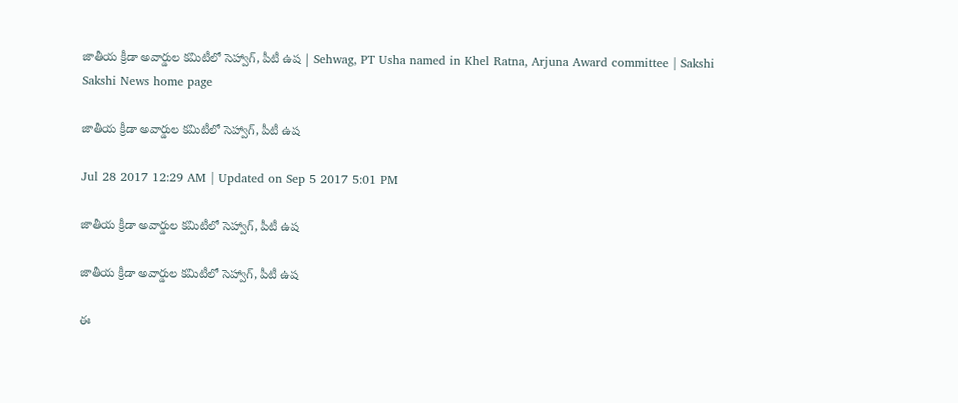జాతీయ క్రీడా అవార్డుల కమిటీలో సెహ్వాగ్, పీటీ ఉష | Sehwag, PT Usha named in Khel Ratna, Arjuna Award committee | Sakshi
Sakshi News home page

జాతీయ క్రీడా అవార్డుల కమిటీలో సెహ్వాగ్, పీటీ ఉష

Jul 28 2017 12:29 AM | Updated on Sep 5 2017 5:01 PM

జాతీయ క్రీడా అవార్డుల కమిటీలో సెహ్వాగ్, పీటీ ఉష

జాతీయ క్రీడా అవార్డుల కమిటీలో సెహ్వాగ్, పీటీ ఉష

ఈ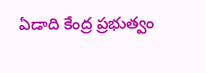ఏడాది కేంద్ర ప్రభుత్వం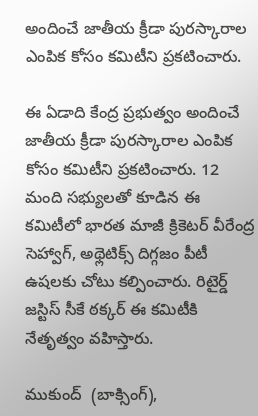అందించే జాతీయ క్రీడా పురస్కారాల ఎంపిక కోసం కమిటీని ప్రకటించారు.

ఈ ఏడాది కేంద్ర ప్రభుత్వం అందించే జాతీయ క్రీడా పురస్కారాల ఎంపిక కోసం కమిటీని ప్రకటించారు. 12 మంది సభ్యులతో కూడిన ఈ కమిటీలో భారత మాజీ క్రికెటర్‌ వీరేంద్ర సెహ్వాగ్, అథ్లెటిక్స్‌ దిగ్గజం పీటీ ఉషలకు చోటు కల్పించారు. రిటైర్డ్‌ జస్టిస్‌ సీకే ఠక్కర్‌ ఈ కమిటీకి నేతృత్వం వహిస్తారు.

ముకుంద్‌  (బాక్సింగ్‌),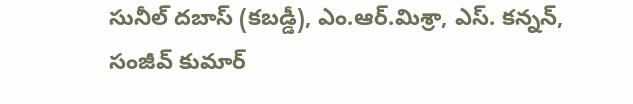సునీల్‌ దబాస్‌ (కబడ్డీ), ఎం.ఆర్‌.మిశ్రా, ఎస్‌. కన్నన్, సంజీవ్‌ కుమార్‌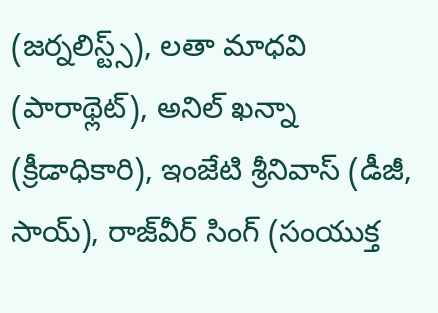(జర్నలిస్ట్స్‌), లతా మాధవి (పారాథ్లెట్‌), అనిల్‌ ఖన్నా (క్రీడాధికారి), ఇంజేటి శ్రీనివాస్‌ (డీజీ, సాయ్‌), రాజ్‌వీర్‌ సింగ్‌ (సంయుక్త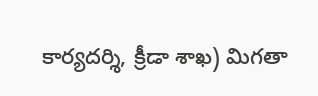కార్యదర్శి, క్రీడా శాఖ) మిగతా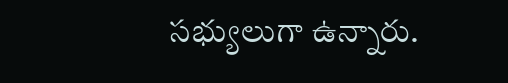సభ్యులుగా ఉన్నారు.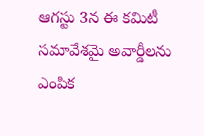ఆగస్టు 3న ఈ కమిటీ సమావేశమై అవార్డీలను ఎంపిక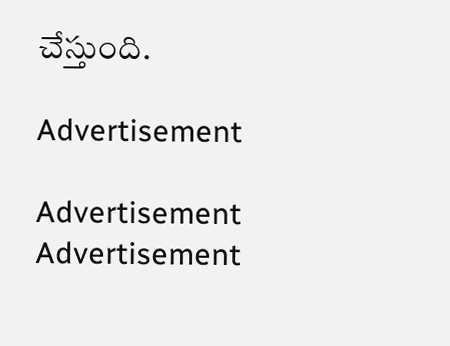చేస్తుంది.

Advertisement

Advertisement
Advertisement